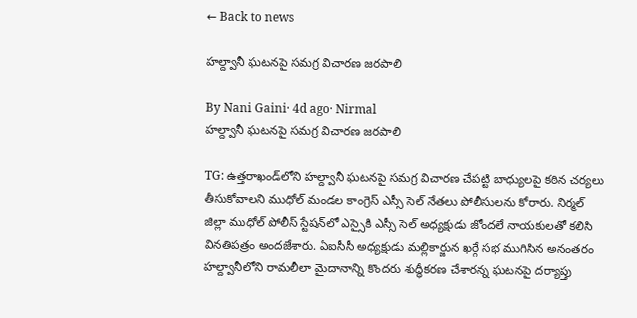← Back to news

హల్ద్వానీ ఘటనపై సమగ్ర విచారణ జరపాలి

By Nani Gaini· 4d ago· Nirmal
హల్ద్వానీ ఘటనపై సమగ్ర విచారణ జరపాలి

TG: ఉత్తరాఖండ్‌లోని హల్ద్వానీ ఘటనపై సమగ్ర విచారణ చేపట్టి బాధ్యులపై కఠిన చర్యలు తీసుకోవాలని ముధోల్ మండల కాంగ్రెస్ ఎస్సీ సెల్ నేతలు పోలీసులను కోరారు. నిర్మల్ జిల్లా ముధోల్ పోలీస్ స్టేషన్‌లో ఎస్సైకి ఎస్సీ సెల్ అధ్యక్షుడు జోందలే నాయకులతో కలిసి వినతిపత్రం అందజేశారు. ఏఐసీసీ అధ్యక్షుడు మల్లికార్జున ఖర్గే సభ ముగిసిన అనంతరం హల్ద్వానీలోని రామలీలా మైదానాన్ని కొందరు శుద్ధీకరణ చేశారన్న ఘటనపై దర్యాప్తు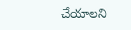చేయాలని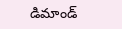డిమాండ్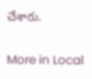చేశారు.

More in Local